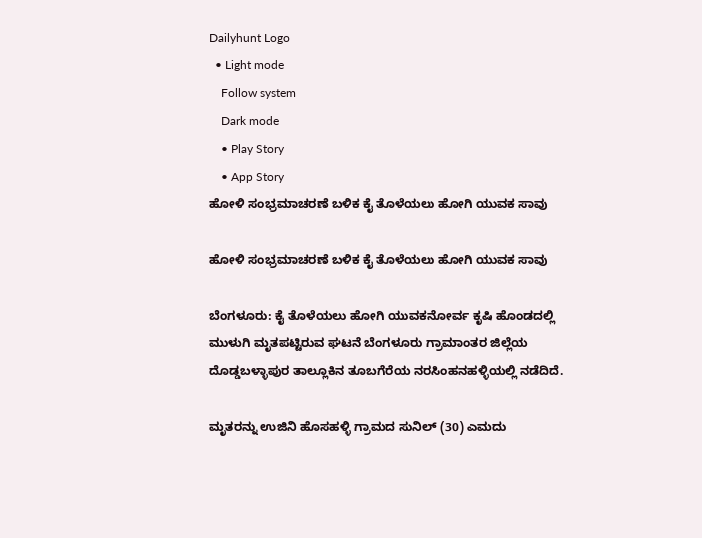Dailyhunt Logo
  • Light mode
    Follow system
    Dark mode
    • Play Story
    • App Story
ಹೋಳಿ ಸಂಭ್ರಮಾಚರಣೆ ಬಳಿಕ ಕೈ ತೊಳೆಯಲು ಹೋಗಿ ಯುವಕ ಸಾವು

ಹೋಳಿ ಸಂಭ್ರಮಾಚರಣೆ ಬಳಿಕ ಕೈ ತೊಳೆಯಲು ಹೋಗಿ ಯುವಕ ಸಾವು

ಬೆಂಗಳೂರು: ಕೈ ತೊಳೆಯಲು ಹೋಗಿ ಯುವಕನೋರ್ವ ಕೃಷಿ ಹೊಂಡದಲ್ಲಿ ಮುಳುಗಿ ಮೃತಪಟ್ಟಿರುವ ಘಟನೆ ಬೆಂಗಳೂರು ಗ್ರಾಮಾಂತರ ಜಿಲ್ಲೆಯ ದೊಡ್ಡಬಳ್ಳಾಪುರ ತಾಲ್ಲೂಕಿನ ತೂಬಗೆರೆಯ ನರಸಿಂಹನಹಳ್ಳಿಯಲ್ಲಿ ನಡೆದಿದೆ.

ಮೃತರನ್ನು ಉಜಿನಿ ಹೊಸಹಳ್ಳಿ ಗ್ರಾಮದ ಸುನಿಲ್ (30) ಎಮದು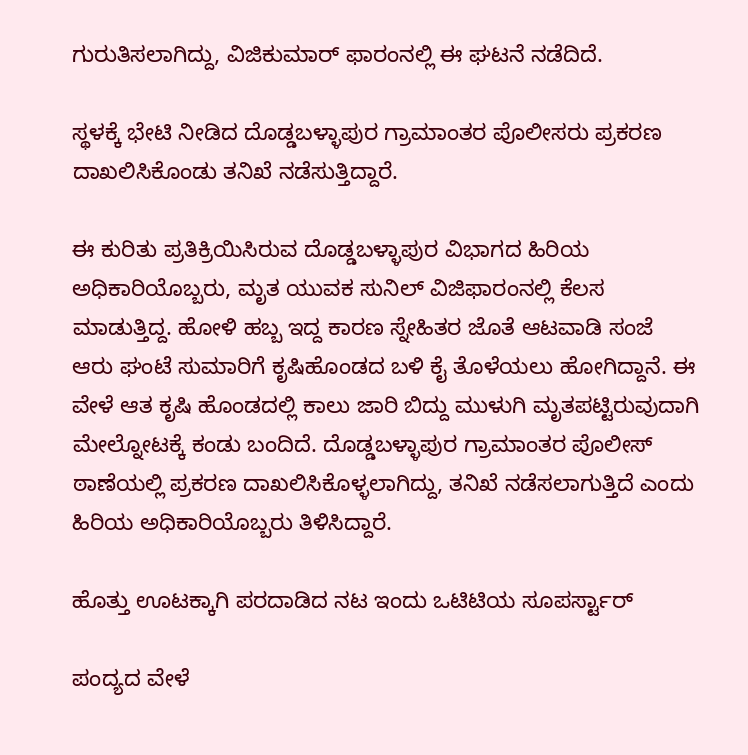ಗುರುತಿಸಲಾಗಿದ್ದು, ವಿಜಿಕುಮಾರ್ ಫಾರಂನಲ್ಲಿ ಈ ಘಟನೆ ನಡೆದಿದೆ.

ಸ್ಥಳಕ್ಕೆ ಭೇಟಿ ನೀಡಿದ ದೊಡ್ಡಬಳ್ಳಾಪುರ ಗ್ರಾಮಾಂತರ ಪೊಲೀಸರು ಪ್ರಕರಣ ದಾಖಲಿಸಿಕೊಂಡು ತನಿಖೆ ನಡೆಸುತ್ತಿದ್ದಾರೆ.

ಈ ಕುರಿತು ಪ್ರತಿಕ್ರಿಯಿಸಿರುವ ದೊಡ್ಡಬಳ್ಳಾಪುರ ವಿಭಾಗದ ಹಿರಿಯ ಅಧಿಕಾರಿಯೊಬ್ಬರು, ಮೃತ ಯುವಕ ಸುನಿಲ್ ವಿಜಿಫಾರಂನಲ್ಲಿ ಕೆಲಸ ಮಾಡುತ್ತಿದ್ದ. ಹೋಳಿ ಹಬ್ಬ ಇದ್ದ ಕಾರಣ ಸ್ನೇಹಿತರ ಜೊತೆ ಆಟವಾಡಿ ಸಂಜೆ ಆರು ಘಂಟೆ ಸುಮಾರಿಗೆ ಕೃಷಿಹೊಂಡದ ಬಳಿ ಕೈ ತೊಳೆಯಲು ಹೋಗಿದ್ದಾನೆ. ಈ ವೇಳೆ ಆತ ಕೃಷಿ ಹೊಂಡದಲ್ಲಿ ಕಾಲು ಜಾರಿ ಬಿದ್ದು ಮುಳುಗಿ ಮೃತಪಟ್ಟಿರುವುದಾಗಿ ಮೇಲ್ನೋಟಕ್ಕೆ ಕಂಡು ಬಂದಿದೆ. ದೊಡ್ಡಬಳ್ಳಾಪುರ ಗ್ರಾಮಾಂತರ ಪೊಲೀಸ್ ಠಾಣೆಯಲ್ಲಿ ಪ್ರಕರಣ ದಾಖಲಿಸಿಕೊಳ್ಳಲಾಗಿದ್ದು, ತನಿಖೆ ನಡೆಸಲಾಗುತ್ತಿದೆ ಎಂದು ಹಿರಿಯ ಅಧಿಕಾರಿಯೊಬ್ಬರು ತಿಳಿಸಿದ್ದಾರೆ.

ಹೊತ್ತು ಊಟಕ್ಕಾಗಿ ಪರದಾಡಿದ ನಟ ಇಂದು ಒಟಿಟಿಯ ಸೂಪರ್ಸ್ಟಾರ್

ಪಂದ್ಯದ ವೇಳೆ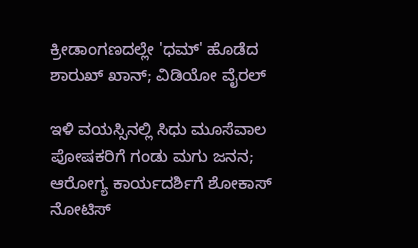ಕ್ರೀಡಾಂಗಣದಲ್ಲೇ 'ಧಮ್' ಹೊಡೆದ ಶಾರುಖ್ ಖಾನ್; ವಿಡಿಯೋ ವೈರಲ್

ಇಳಿ ವಯಸ್ಸಿನಲ್ಲಿ ಸಿಧು ಮೂಸೆವಾಲ ಪೋಷಕರಿಗೆ ಗಂಡು ಮಗು ಜನನ; ಆರೋಗ್ಯ ಕಾರ್ಯದರ್ಶಿಗೆ ಶೋಕಾಸ್ ನೋಟಿಸ್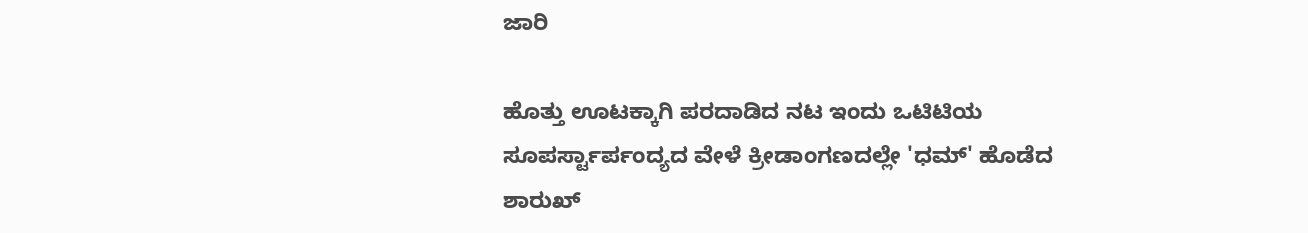ಜಾರಿ

ಹೊತ್ತು ಊಟಕ್ಕಾಗಿ ಪರದಾಡಿದ ನಟ ಇಂದು ಒಟಿಟಿಯ ಸೂಪರ್ಸ್ಟಾರ್ಪಂದ್ಯದ ವೇಳೆ ಕ್ರೀಡಾಂಗಣದಲ್ಲೇ 'ಧಮ್' ಹೊಡೆದ ಶಾರುಖ್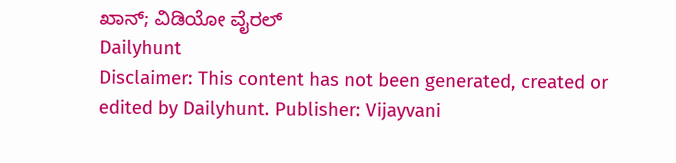ಖಾನ್; ವಿಡಿಯೋ ವೈರಲ್
Dailyhunt
Disclaimer: This content has not been generated, created or edited by Dailyhunt. Publisher: Vijayvani